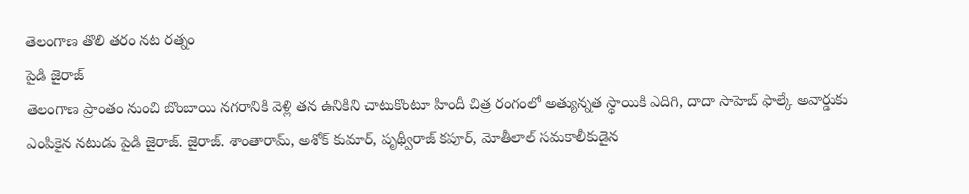తెలంగాణ తొలి తరం నట రత్నం
పైడి జైరాజ్
తెలంగాణ ప్రాంతం నుంచి బొంబాయి నగరానికి వెళ్లి తన ఉనికిని చాటుకొంటూ హిందీ చిత్ర రంగంలో అత్యున్నత స్థాయికి ఎదిగి, దాదా సాహెబ్ ఫాల్కే అవార్డుకు ఎంపికైన నటుడు పైడి జైరాజ్. జైరాజ్. శాంతారామ్, అశోక్ కుమార్, పృథ్వీరాజ్ కపూర్, మోతీలాల్ సమకాలీకుడైన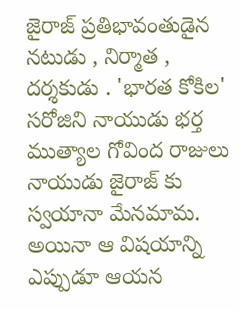జైరాజ్ ప్రతిభావంతుడైన నటుడు , నిర్మాత , దర్శకుడు . 'భారత కోకిల' సరోజిని నాయుడు భర్త ముత్యాల గోవింద రాజులు నాయుడు జైరాజ్ కు స్వయానా మేనమామ. అయినా ఆ విషయాన్ని ఎప్పుడూ ఆయన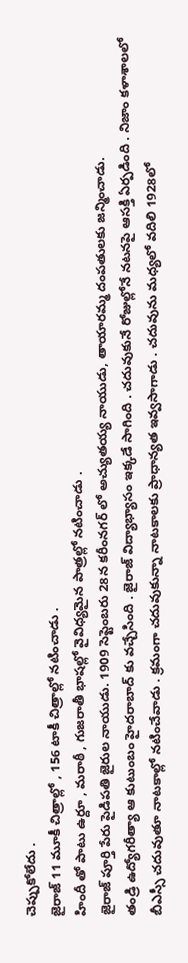చెప్పుకోలేదు .
జైరాజ్ 11 మూకీ చిత్రాల్లో , 156 టాకీ చిత్రాల్లో నటించాడు .
హిందీ తో పాటు ఉర్దూ , మరాఠీ , గుజరాతీ భాషల్లో వైవిధ్యమైన పాత్రల్లో నటించాడు .
జైరాజ్ పూర్తి పేరు పైడిపతి జైరుల నాయుడు. 1909 సెప్టెంబరు 28న కరీంనగర్ లో అచ్యుతయ్య నాయుడు, తాయారమ్మ దంపతులకు జన్మించాడు.
తండ్రి ఉద్యోగరీత్యా ఆ కుటుంబం హైదరాబాద్ కు వచ్చేసింది . జైరాజ్ విద్యాభ్యాసం ఇక్కడే సాగింది . చదువుకునే రోజుల్లోనే నటనపై ఆసక్తి ఏర్పడింది . నిజాం కళాశాలలో బీఎస్సీ చదువుతూ నాటకాల్లో నటించేవాడు . క్రమంగా చదువుకున్నా నాటకాలకు ప్రాధాన్యత ఇవ్వసాగాడు . చదువును మధ్యలో వదిలి 1928లో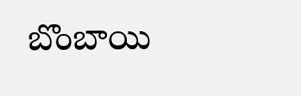బొంబాయి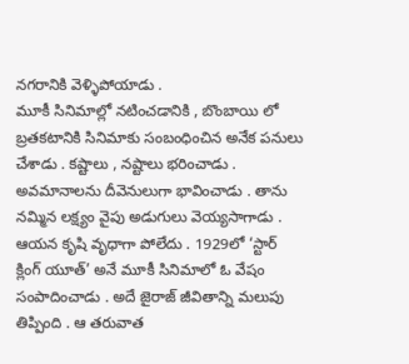నగరానికి వెళ్ళిపోయాడు .
మూకీ సినిమాల్లో నటించడానికి , బొంబాయి లో బ్రతకటానికి సినిమాకు సంబంధించిన అనేక పనులు చేశాడు . కష్టాలు , నష్టాలు భరించాడు . అవమానాలను దీవెనులుగా భావించాడు . తాను నమ్మిన లక్ష్యం వైపు అడుగులు వెయ్యసాగాడు . ఆయన కృషి వృధాగా పోలేదు . 1929లో ‘స్టార్ క్లింగ్ యూత్’ అనే మూకీ సినిమాలో ఓ వేషం సంపాదించాడు . అదే జైరాజ్ జీవితాన్ని మలుపు తిప్పింది . ఆ తరువాత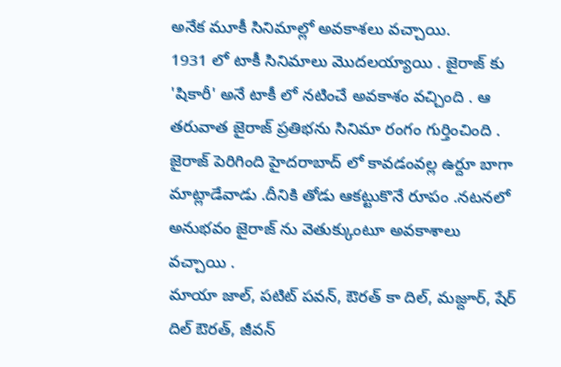అనేక మూకీ సినిమాల్లో అవకాశలు వచ్చాయి.
1931 లో టాకీ సినిమాలు మొదలయ్యాయి . జైరాజ్ కు 'షికారీ' అనే టాకీ లో నటించే అవకాశం వచ్చింది . ఆ తరువాత జైరాజ్ ప్రతిభను సినిమా రంగం గుర్తించింది . జైరాజ్ పెరిగింది హైదరాబాద్ లో కావడంవల్ల ఉర్దూ బాగా మాట్లాడేవాడు .దీనికి తోడు ఆకట్టుకొనే రూపం .నటనలో అనుభవం జైరాజ్ ను వెతుక్కుంటూ అవకాశాలు వచ్చాయి .
మాయా జాల్, పటిట్ పవన్, ఔరత్ కా దిల్, మజ్దూర్, షేర్ దిల్ ఔరత్, జీవన్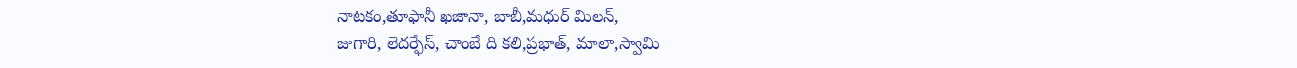నాటకం,తూఫానీ ఖజానా, బాబీ,మధుర్ మిలన్,
జుగారి, లెదర్ఫేస్, చాంబే ది కలి,ప్రభాత్, మాలా,స్వామి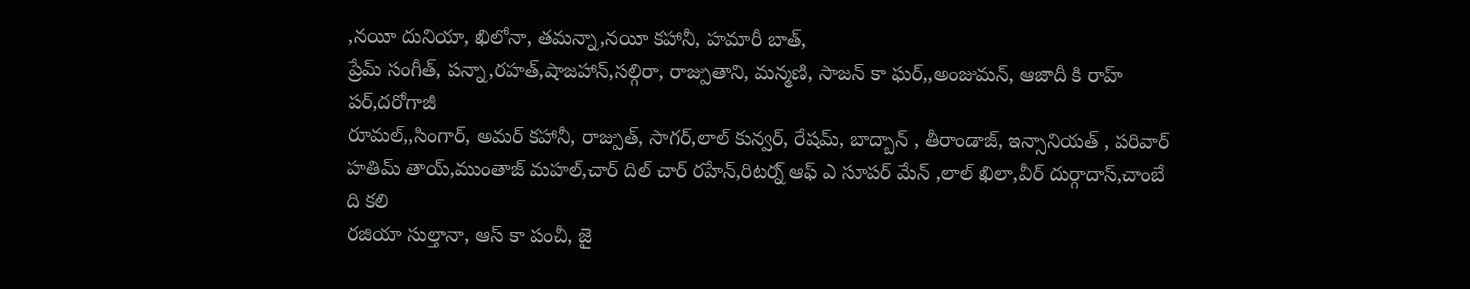,నయీ దునియా, ఖిలోనా, తమన్నా,నయీ కహానీ, హమారీ బాత్,
ప్రేమ్ సంగీత్, పన్నా,రహత్,షాజహాన్,సల్గిరా, రాజ్పుతాని, మన్మణి, సాజన్ కా ఘర్,,అంజుమన్, ఆజాదీ కి రాహ్ పర్,దరోగాజీ
రూమల్,,సింగార్, అమర్ కహానీ, రాజ్పుత్, సాగర్,లాల్ కున్వర్, రేషమ్, బాద్బాన్ , తీరాండాజ్, ఇన్సానియత్ , పరివార్
హతిమ్ తాయ్,ముంతాజ్ మహల్,చార్ దిల్ చార్ రహేన్,రిటర్న్ ఆఫ్ ఎ సూపర్ మేన్ ,లాల్ ఖిలా,వీర్ దుర్గాదాస్,చాంబే ది కలి
రజియా సుల్తానా, ఆస్ కా పంచీ, జై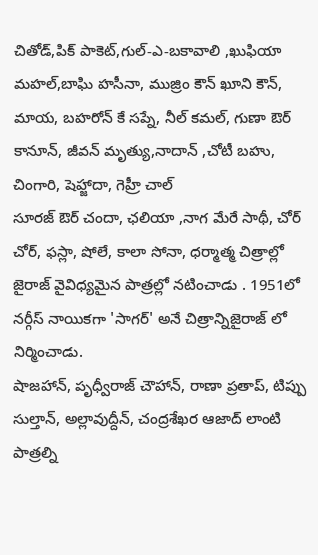చితోడ్,పిక్ పాకెట్,గుల్-ఎ-బకావాలి ,ఖుఫియా మహల్,బాఘి హసీనా, ముజ్రిం కౌన్ ఖూని కౌన్,
మాయ, బహరోన్ కే సప్నే, నీల్ కమల్, గుణా ఔర్ కానూన్, జీవన్ మృత్యు,నాదాన్ ,చోటీ బహు, చింగారి, షెహ్జాదా, గెహ్రీ చాల్
సూరజ్ ఔర్ చందా, ఛలియా ,నాగ మేరే సాథీ, చోర్ చోర్, ఫస్లా, షోలే, కాలా సోనా, ధర్మాత్మ చిత్రాల్లో జైరాజ్ వైవిధ్యమైన పాత్రల్లో నటించాడు . 1951లో నర్గీస్ నాయికగా 'సాగర్' అనే చిత్రాన్నిజైరాజ్ లో నిర్మించాడు.
షాజహాన్, పృధ్వీరాజ్ చౌహాన్, రాణా ప్రతాప్, టిప్పు సుల్తాన్, అల్లావుద్దీన్, చంద్రశేఖర ఆజాద్ లాంటి పాత్రల్ని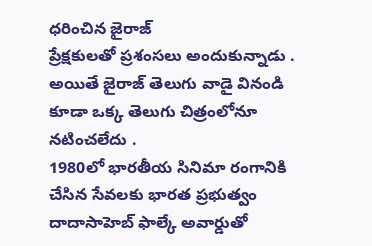ధరించిన జైరాజ్
ప్రేక్షకులతో ప్రశంసలు అందుకున్నాడు .
అయితే జైరాజ్ తెలుగు వాడై వినండి కూడా ఒక్క తెలుగు చిత్రంలోనూ నటించలేదు .
1980లో భారతీయ సినిమా రంగానికి చేసిన సేవలకు భారత ప్రభుత్వం దాదాసాహెబ్ ఫాల్కే అవార్డుతో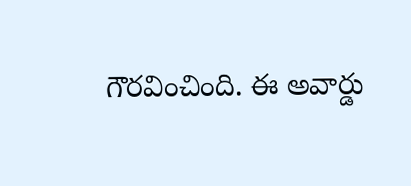గౌరవించింది. ఈ అవార్డు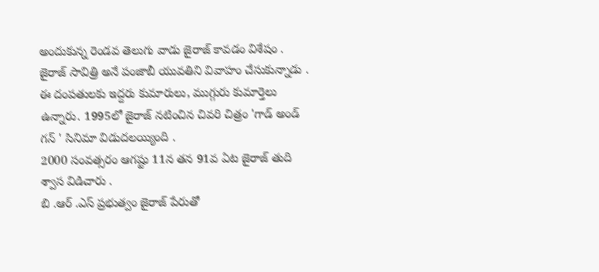అందుకున్న రెండవ తెలుగు వాడు జైరాజ్ కావడం విశేషం .
జైరాజ్ సావిత్రి అనే పంజాబీ యువతిని వివాహం చేసుకున్నాడు . ఈ దంపతులకు ఇద్దరు కుమారులు, ముగ్గురు కుమార్తెలు ఉన్నారు. 1995లో జైరాజ్ నటించిన చివరి చిత్రం 'గాడ్ అండ్ గన్ ' సినిమా విడుదలయ్యింది .
2000 సంవత్సరం ఆగష్టు 11న తన 91వ ఏట జైరాజ్ తుది శ్వాస విడిచారు .
బి .ఆర్ .ఎస్ ప్రభుత్వం జైరాజ్ పేరుతో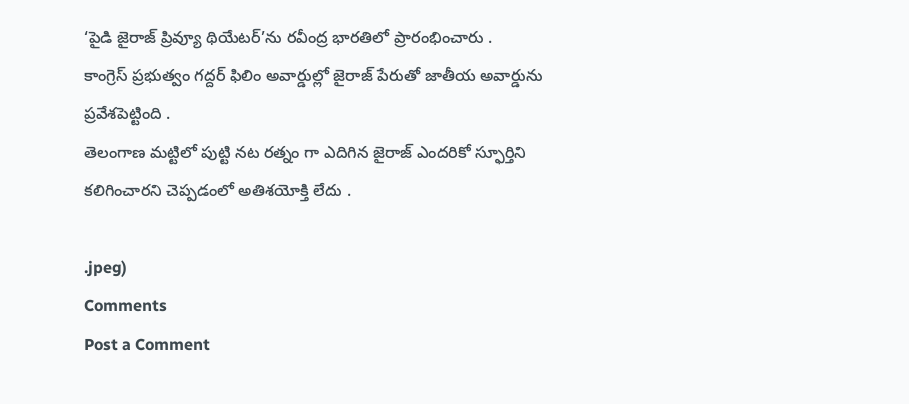‘పైడి జైరాజ్ ప్రివ్యూ థియేటర్’ను రవీంద్ర భారతిలో ప్రారంభించారు .
కాంగ్రెస్ ప్రభుత్వం గద్దర్ ఫిలిం అవార్డుల్లో జైరాజ్ పేరుతో జాతీయ అవార్డును ప్రవేశపెట్టింది .
తెలంగాణ మట్టిలో పుట్టి నట రత్నం గా ఎదిగిన జైరాజ్ ఎందరికో స్ఫూర్తిని కలిగించారని చెప్పడంలో అతిశయోక్తి లేదు .

.jpeg)
Comments
Post a Comment